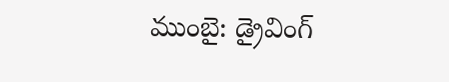ముంబై: డ్రైవింగ్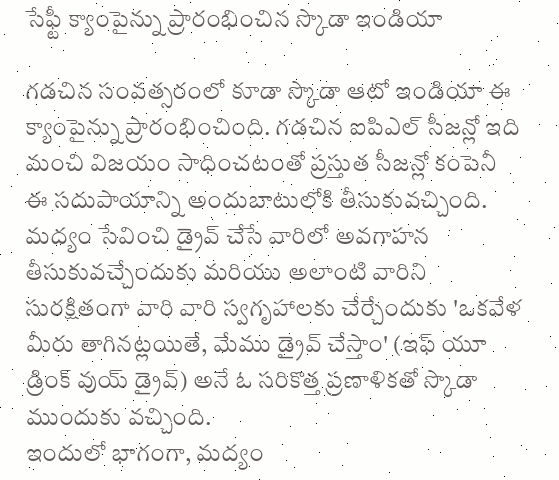సేఫ్టీ క్యాంపైన్ను ప్రారంభించిన స్కొడా ఇండియా

గడచిన సంవత్సరంలో కూడా స్కొడా ఆటో ఇండియా ఈ క్యాంపైన్ను ప్రారంభించింది. గడచిన ఐపిఎల్ సీజన్లో ఇది మంచి విజయం సాధించటంతో ప్రస్తుత సీజన్లో కంపెనీ ఈ సదుపాయాన్ని అందుబాటులోకి తీసుకువచ్చింది. మద్యం సేవించి డ్రైవ్ చేసే వారిలో అవగాహన తీసుకువచ్చేందుకు మరియు అలాంటి వారిని సురక్షితంగా వారి వారి స్వగృహాలకు చేర్చేందుకు 'ఒకవేళ మీరు తాగినట్లయితే, మేము డ్రైవ్ చేస్తాం' (ఇఫ్ యూ డ్రింక్ వుయ్ డ్రైవ్) అనే ఓ సరికొత్త ప్రణాళికతో స్కొడా ముందుకు వచ్చింది.
ఇందులో భాగంగా, మద్యం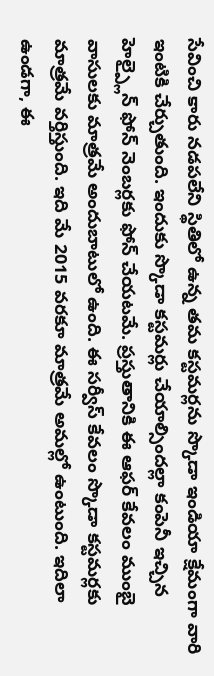సేవించి కారు నడపలేని స్థితిలో ఉన్న తమ కస్టమర్లను స్కొడా ఇండియా క్షేమంగా వారి ఇంటికి చేర్చుతుంది. ఇందుకు స్కొడా కస్టమర్లు చేయాల్సిందల్లా కంపెనీ ఇచ్చిన హెల్ప్లైన్ ఫోన్ నెంబర్లకు ఫోన్ చేయటమే. ప్రస్తుతానికి ఈ ఆఫర్ కేవలం ముంబై వాసులకు మాత్రమే అందుబాటులో ఉంది. ఈ సర్వీస్ కేవలం స్కొడా కస్టమర్లకు మాత్రమే వర్తిస్తుంది. ఇది మే 2015 వరకూ మాత్రమే అమల్లో ఉంటుంది. ఇదిలా ఉండగా, ఈ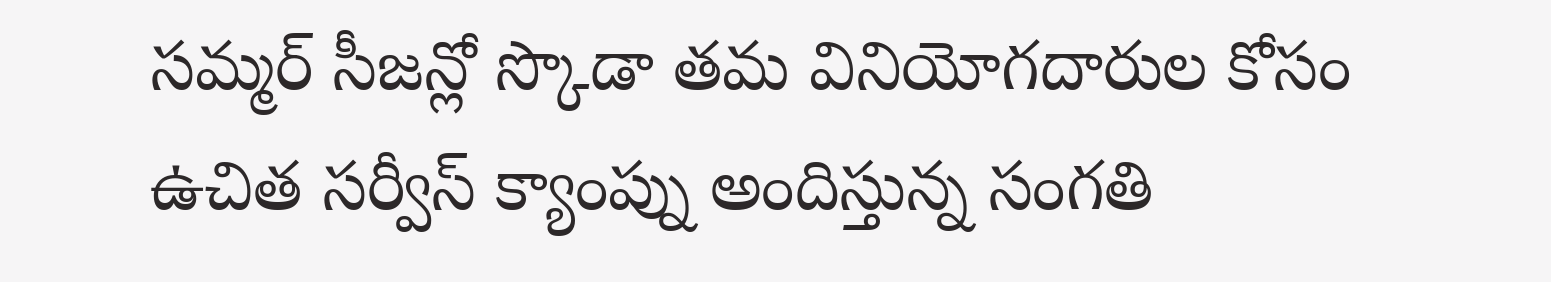సమ్మర్ సీజన్లో స్కొడా తమ వినియోగదారుల కోసం ఉచిత సర్వీస్ క్యాంప్ను అందిస్తున్న సంగతి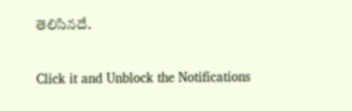తెలిసినదే.


Click it and Unblock the Notifications